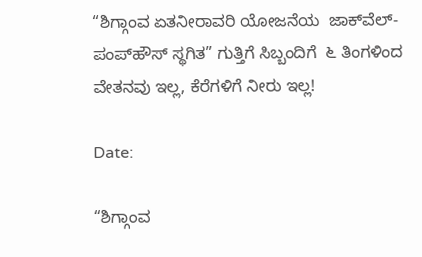“ಶಿಗ್ಗಾಂವ ಏತನೀರಾವರಿ ಯೋಜನೆಯ  ಜಾಕ್‌ವೆಲ್-ಪಂಪ್‌ಹೌಸ್ ಸ್ಥಗಿತ” ಗುತ್ತಿಗೆ ಸಿಬ್ಬಂದಿಗೆ  ೬ ತಿಂಗಳಿಂದ ವೇತನವು ಇಲ್ಲ, ಕೆರೆಗಳಿಗೆ ನೀರು ಇಲ್ಲ!

Date:

“ಶಿಗ್ಗಾಂವ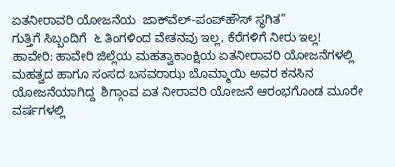ಏತನೀರಾವರಿ ಯೋಜನೆಯ  ಜಾಕ್‌ವೆಲ್-ಪಂಪ್‌ಹೌಸ್ ಸ್ಥಗಿತ”
ಗುತ್ತಿಗೆ ಸಿಬ್ಬಂದಿಗೆ  ೬ ತಿಂಗಳಿಂದ ವೇತನವು ಇಲ್ಲ, ಕೆರೆಗಳಿಗೆ ನೀರು ಇಲ್ಲ!
ಹಾವೇರಿ: ಹಾವೇರಿ ಜಿಲ್ಲೆಯ ಮಹತ್ವಾಕಾಂಕ್ಷಿಯ ಏತನೀರಾವರಿ ಯೋಜನೆಗಳಲ್ಲಿ ಮಹತ್ವದ ಹಾಗೂ ಸಂಸದ ಬಸವರಾಝ ಬೊಮ್ಮಾಯಿ ಅವರ ಕನಸಿನ ಯೋಜನೆಯಾಗಿದ್ದ  ಶಿಗ್ಗಾಂವ ಏತ ನೀರಾವರಿ ಯೋಜನೆ ಆರಂಭಗೊಂಡ ಮೂರೇ ವರ್ಷಗಳಲ್ಲಿ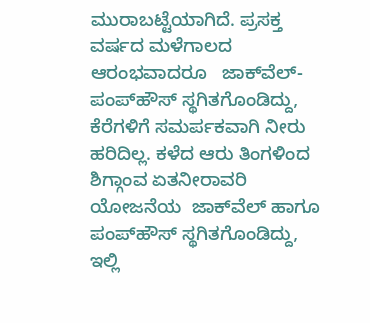ಮುರಾಬಟ್ಟೆಯಾಗಿದೆ. ಪ್ರಸಕ್ತ ವರ್ಷದ ಮಳೆಗಾಲದ ಆರಂಭವಾದರೂ   ಜಾಕ್‌ವೆಲ್-ಪಂಪ್‌ಹೌಸ್ ಸ್ಥಗಿತಗೊಂಡಿದ್ದು, ಕೆರೆಗಳಿಗೆ ಸಮರ್ಪಕವಾಗಿ ನೀರು ಹರಿದಿಲ್ಲ. ಕಳೆದ ಆರು ತಿಂಗಳಿಂದ ಶಿಗ್ಗಾಂವ ಏತನೀರಾವರಿ ಯೋಜನೆಯ  ಜಾಕ್‌ವೆಲ್ ಹಾಗೂ ಪಂಪ್‌ಹೌಸ್ ಸ್ಥಗಿತಗೊಂಡಿದ್ದು, ಇಲ್ಲಿ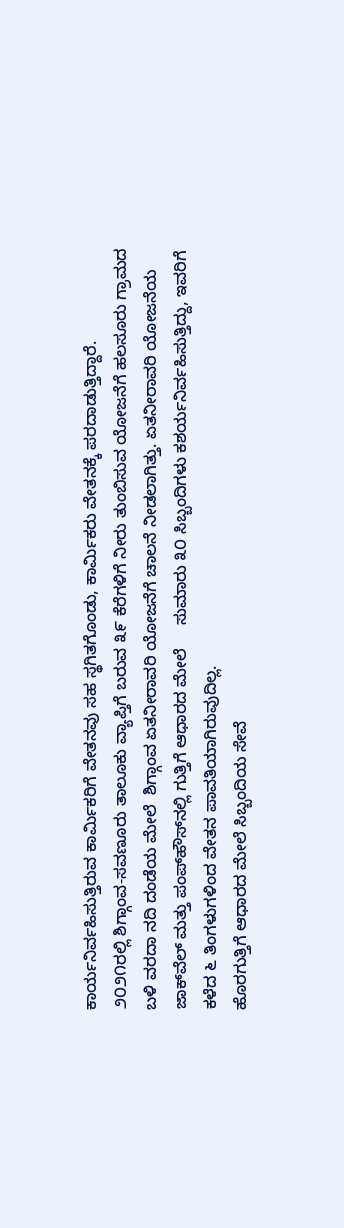ಕಾರ್ಯನಿರ್ವಹಿಸುತ್ತಿರುವ ಕಾರ್ಮಿಕರಿಗೆ ವೇತನವು ಸಹ ಸ್ಥಗಿತಗೊಂಡು, ಕಾರ್ಮಿಕರು ವೇತನಕ್ಕೆ ಪರದಾಡುತ್ತಿದ್ದಾರೆ.
೨೦೨೧ರಲ್ಲಿ ಶಿಗ್ಗಾಂವ-ಸವಣೂರು ತಾಲೂಕು ವ್ಯಾಪ್ತಿಗೆ ಬರುವ ೩೯ ಕೆರೆಗಳಿಗೆ ನೀರು ತುಂಬಿಸುವ ಯೋಜನೆಗೆ ಹಲಸೂರು ಗ್ರಾಮದ ಬಳಿ ವರದಾ ನದಿ ದಂಡೆಯ ಮೇಲೆ  ಶಿಗ್ಗಾಂವ ಏತನೀರಾವರಿ ಯೋಜನೆಗೆ ಚಾಲನೆ ನೀಡಲಾಗಿತ್ತು. ಏತನೀರಾವರಿ ಯೋಜನೆಯ ಜಾಕ್‌ವೆಲ್ ಮತ್ತು ಪಂಪ್‌ಹೌಸ್‌ನಲ್ಲಿ ಗುತ್ತಿಗೆ ಆಧಾರದ ಮೇಲೆ     ಸುಮಾರು ೩೦ ಸಿಬ್ಬಂದಿಗಳು ಕಶರ್ಯನಿರ್ವಹಿಸುತ್ತಿದ್ದು, ಇವರಿಗೆ  ಕಳೆದ ೬ ತಿಂಗಳುಗಳಿಂದ ವೇತನ ಪಾವತಿಯಾಗಿರುವುದಿಲ್ಲ.
ಹೊರಗುತ್ತಿಗೆ ಆಧಾರದ ಮೇಲೆ ಸಿಬ್ಬಂದಿಯ ಸೇವೆ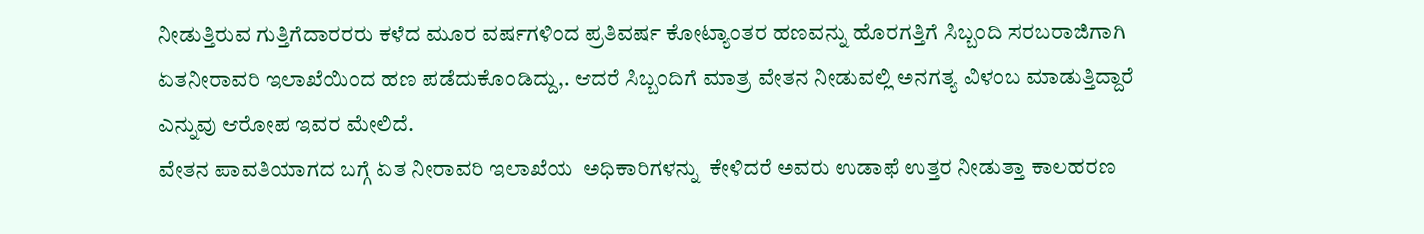ನೀಡುತ್ತಿರುವ ಗುತ್ತಿಗೆದಾರರರು ಕಳೆದ ಮೂರ ವರ್ಷಗಳಿಂದ ಪ್ರತಿವರ್ಷ ಕೋಟ್ಯಾಂತರ ಹಣವನ್ನು ಹೊರಗತ್ತಿಗೆ ಸಿಬ್ಬಂದಿ ಸರಬರಾಜಿಗಾಗಿ  ಏತನೀರಾವರಿ ಇಲಾಖೆಯಿಂದ ಹಣ ಪಡೆದುಕೊಂಡಿದ್ದು,. ಆದರೆ ಸಿಬ್ಬಂದಿಗೆ ಮಾತ್ರ ವೇತನ ನೀಡುವಲ್ಲಿ ಅನಗತ್ಯ ವಿಳಂಬ ಮಾಡುತ್ತಿದ್ದಾರೆ ಎನ್ನುವು ಆರೋಪ ಇವರ ಮೇಲಿದೆ.
ವೇತನ ಪಾವತಿಯಾಗದ ಬಗ್ಗೆ ಏತ ನೀರಾವರಿ ಇಲಾಖೆಯ  ಅಧಿಕಾರಿಗಳನ್ನು  ಕೇಳಿದರೆ ಅವರು ಉಡಾಫೆ ಉತ್ತರ ನೀಡುತ್ತಾ ಕಾಲಹರಣ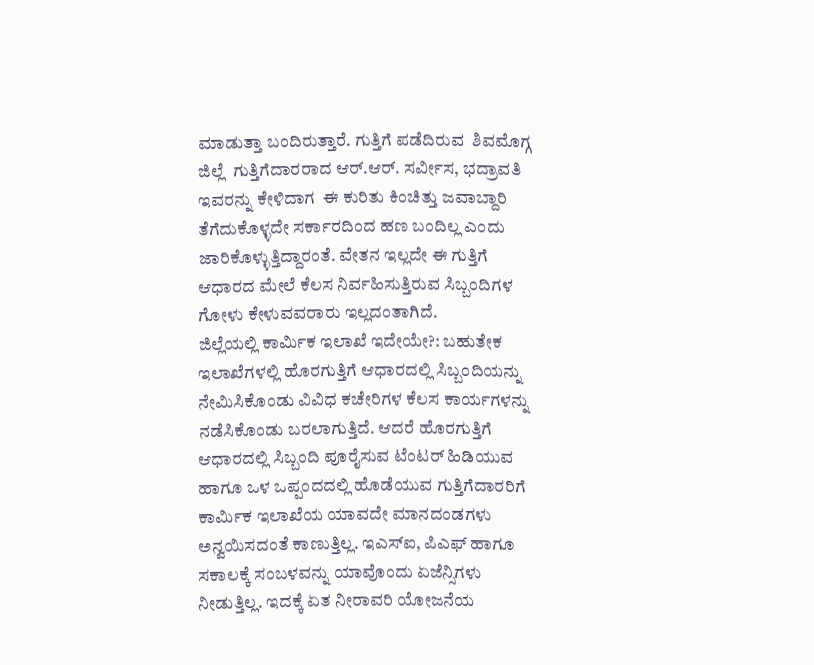ಮಾಡುತ್ತಾ ಬಂದಿರುತ್ತಾರೆ. ಗುತ್ತಿಗೆ ಪಡೆದಿರುವ  ಶಿವಮೊಗ್ಗ ಜಿಲ್ಲೆ  ಗುತ್ತಿಗೆದಾರರಾದ ಆರ್.ಆರ್. ಸರ್ವೀಸ, ಭದ್ರಾವತಿ ಇವರನ್ನು ಕೇಳಿದಾಗ  ಈ ಕುರಿತು ಕಿಂಚಿತ್ತು ಜವಾಬ್ದಾರಿ ತೆಗೆದುಕೊಳ್ಳದೇ ಸರ್ಕಾರದಿಂದ ಹಣ ಬಂದಿಲ್ಲ ಎಂದು  ಜಾರಿಕೊಳ್ಳುತ್ತಿದ್ದಾರಂತೆ. ವೇತನ ಇಲ್ಲದೇ ಈ ಗುತ್ತಿಗೆ ಆಧಾರದ ಮೇಲೆ ಕೆಲಸ ನಿರ್ವಹಿಸುತ್ತಿರುವ ಸಿಬ್ಬಂದಿಗಳ ಗೋಳು ಕೇಳುವವರಾರು ಇಲ್ಲದಂತಾಗಿದೆ.
ಜಿಲ್ಲೆಯಲ್ಲಿ ಕಾರ್ಮಿಕ ಇಲಾಖೆ ಇದೇಯೇ?: ಬಹುತೇಕ ಇಲಾಖೆಗಳಲ್ಲಿ ಹೊರಗುತ್ತಿಗೆ ಆಧಾರದಲ್ಲಿ ಸಿಬ್ಬಂದಿಯನ್ನು ನೇಮಿಸಿಕೊಂಡು ವಿವಿಧ ಕಚೇರಿಗಳ ಕೆಲಸ ಕಾರ್ಯಗಳನ್ನು ನಡೆಸಿಕೊಂಡು ಬರಲಾಗುತ್ತಿದೆ. ಆದರೆ ಹೊರಗುತ್ತಿಗೆ ಆಧಾರದಲ್ಲಿ ಸಿಬ್ಬಂದಿ ಪೂರೈಸುವ ಟೆಂಟರ್ ಹಿಡಿಯುವ ಹಾಗೂ ಒಳ ಒಪ್ಪಂದದಲ್ಲಿ ಹೊಡೆಯುವ ಗುತ್ತಿಗೆದಾರರಿಗೆ ಕಾರ್ಮಿಕ ಇಲಾಖೆಯ ಯಾವದೇ ಮಾನದಂಡಗಳು ಅನ್ವಯಿಸದಂತೆ ಕಾಣುತ್ತಿಲ್ಲ. ಇಎಸ್‌ಐ, ಪಿಎಫ್ ಹಾಗೂ ಸಕಾಲಕ್ಕೆ ಸಂಬಳವನ್ನು ಯಾವೊಂದು ಏಜೆನ್ಸಿಗಳು ನೀಡುತ್ತಿಲ್ಲ. ಇದಕ್ಕೆ ಏತ ನೀರಾವರಿ ಯೋಜನೆಯ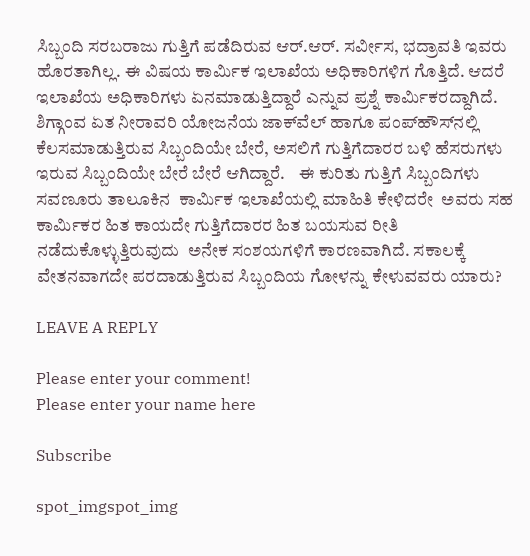ಸಿಬ್ಬಂದಿ ಸರಬರಾಜು ಗುತ್ತಿಗೆ ಪಡೆದಿರುವ ಆರ್.ಆರ್. ಸರ್ವೀಸ, ಭದ್ರಾವತಿ ಇವರು ಹೊರತಾಗಿಲ್ಲ. ಈ ವಿಷಯ ಕಾರ್ಮಿಕ ಇಲಾಖೆಯ ಅಧಿಕಾರಿಗಳಿಗ ಗೊತ್ತಿದೆ. ಆದರೆ ಇಲಾಖೆಯ ಅಧಿಕಾರಿಗಳು ಏನಮಾಡುತ್ತಿದ್ದಾರೆ ಎನ್ನುವ ಪ್ರಶ್ನೆ ಕಾರ್ಮಿಕರದ್ದಾಗಿದೆ.
ಶಿಗ್ಗಾಂವ ಏತ ನೀರಾವರಿ ಯೋಜನೆಯ ಜಾಕ್‌ವೆಲ್ ಹಾಗೂ ಪಂಪ್‌ಹೌಸ್‌ನಲ್ಲಿ ಕೆಲಸಮಾಡುತ್ತಿರುವ ಸಿಬ್ಬಂದಿಯೇ ಬೇರೆ, ಅಸಲಿಗೆ ಗುತ್ತಿಗೆದಾರರ ಬಳಿ ಹೆಸರುಗಳು ಇರುವ ಸಿಬ್ಬಂದಿಯೇ ಬೇರೆ ಬೇರೆ ಆಗಿದ್ದಾರೆ.    ಈ ಕುರಿತು ಗುತ್ತಿಗೆ ಸಿಬ್ಬಂದಿಗಳು ಸವಣೂರು ತಾಲೂಕಿನ  ಕಾರ್ಮಿಕ ಇಲಾಖೆಯಲ್ಲಿ ಮಾಹಿತಿ ಕೇಳಿದರೇ  ಅವರು ಸಹ ಕಾರ್ಮಿಕರ ಹಿತ ಕಾಯದೇ ಗುತ್ತಿಗೆದಾರರ ಹಿತ ಬಯಸುವ ರೀತಿ ನಡೆದುಕೊಳ್ಳುತ್ತಿರುವುದು  ಅನೇಕ ಸಂಶಯಗಳಿಗೆ ಕಾರಣವಾಗಿದೆ. ಸಕಾಲಕ್ಕೆ ವೇತನವಾಗದೇ ಪರದಾಡುತ್ತಿರುವ ಸಿಬ್ಬಂದಿಯ ಗೋಳನ್ನು ಕೇಳುವವರು ಯಾರು?

LEAVE A REPLY

Please enter your comment!
Please enter your name here

Subscribe

spot_imgspot_img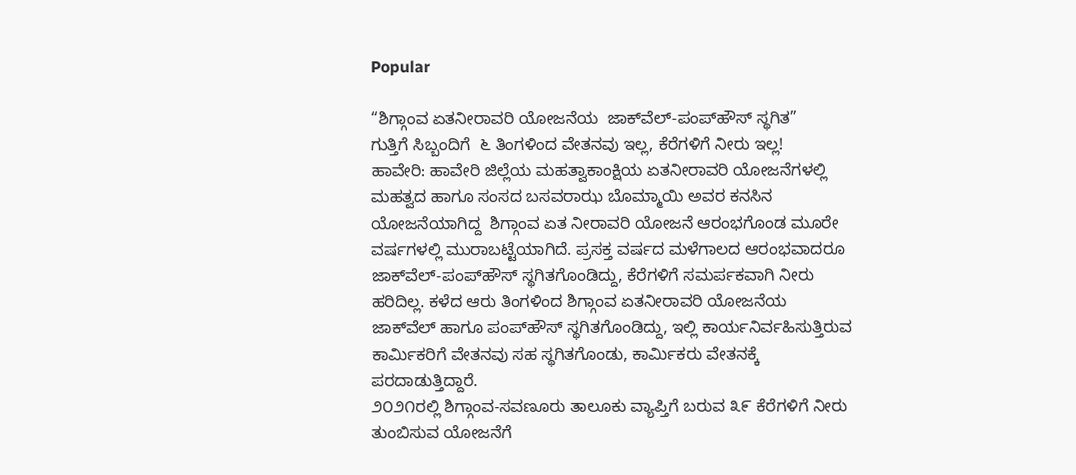Popular

“ಶಿಗ್ಗಾಂವ ಏತನೀರಾವರಿ ಯೋಜನೆಯ  ಜಾಕ್‌ವೆಲ್-ಪಂಪ್‌ಹೌಸ್ ಸ್ಥಗಿತ”
ಗುತ್ತಿಗೆ ಸಿಬ್ಬಂದಿಗೆ  ೬ ತಿಂಗಳಿಂದ ವೇತನವು ಇಲ್ಲ, ಕೆರೆಗಳಿಗೆ ನೀರು ಇಲ್ಲ!
ಹಾವೇರಿ: ಹಾವೇರಿ ಜಿಲ್ಲೆಯ ಮಹತ್ವಾಕಾಂಕ್ಷಿಯ ಏತನೀರಾವರಿ ಯೋಜನೆಗಳಲ್ಲಿ ಮಹತ್ವದ ಹಾಗೂ ಸಂಸದ ಬಸವರಾಝ ಬೊಮ್ಮಾಯಿ ಅವರ ಕನಸಿನ ಯೋಜನೆಯಾಗಿದ್ದ  ಶಿಗ್ಗಾಂವ ಏತ ನೀರಾವರಿ ಯೋಜನೆ ಆರಂಭಗೊಂಡ ಮೂರೇ ವರ್ಷಗಳಲ್ಲಿ ಮುರಾಬಟ್ಟೆಯಾಗಿದೆ. ಪ್ರಸಕ್ತ ವರ್ಷದ ಮಳೆಗಾಲದ ಆರಂಭವಾದರೂ   ಜಾಕ್‌ವೆಲ್-ಪಂಪ್‌ಹೌಸ್ ಸ್ಥಗಿತಗೊಂಡಿದ್ದು, ಕೆರೆಗಳಿಗೆ ಸಮರ್ಪಕವಾಗಿ ನೀರು ಹರಿದಿಲ್ಲ. ಕಳೆದ ಆರು ತಿಂಗಳಿಂದ ಶಿಗ್ಗಾಂವ ಏತನೀರಾವರಿ ಯೋಜನೆಯ  ಜಾಕ್‌ವೆಲ್ ಹಾಗೂ ಪಂಪ್‌ಹೌಸ್ ಸ್ಥಗಿತಗೊಂಡಿದ್ದು, ಇಲ್ಲಿ ಕಾರ್ಯನಿರ್ವಹಿಸುತ್ತಿರುವ ಕಾರ್ಮಿಕರಿಗೆ ವೇತನವು ಸಹ ಸ್ಥಗಿತಗೊಂಡು, ಕಾರ್ಮಿಕರು ವೇತನಕ್ಕೆ ಪರದಾಡುತ್ತಿದ್ದಾರೆ.
೨೦೨೧ರಲ್ಲಿ ಶಿಗ್ಗಾಂವ-ಸವಣೂರು ತಾಲೂಕು ವ್ಯಾಪ್ತಿಗೆ ಬರುವ ೩೯ ಕೆರೆಗಳಿಗೆ ನೀರು ತುಂಬಿಸುವ ಯೋಜನೆಗೆ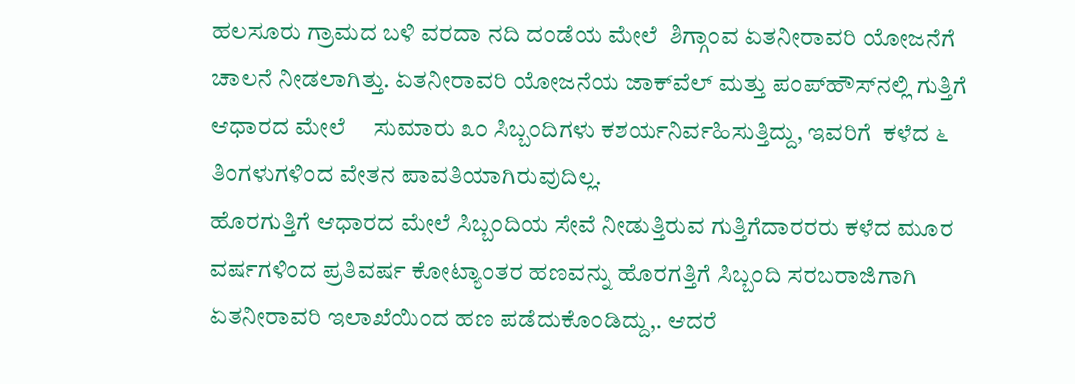ಹಲಸೂರು ಗ್ರಾಮದ ಬಳಿ ವರದಾ ನದಿ ದಂಡೆಯ ಮೇಲೆ  ಶಿಗ್ಗಾಂವ ಏತನೀರಾವರಿ ಯೋಜನೆಗೆ ಚಾಲನೆ ನೀಡಲಾಗಿತ್ತು. ಏತನೀರಾವರಿ ಯೋಜನೆಯ ಜಾಕ್‌ವೆಲ್ ಮತ್ತು ಪಂಪ್‌ಹೌಸ್‌ನಲ್ಲಿ ಗುತ್ತಿಗೆ ಆಧಾರದ ಮೇಲೆ     ಸುಮಾರು ೩೦ ಸಿಬ್ಬಂದಿಗಳು ಕಶರ್ಯನಿರ್ವಹಿಸುತ್ತಿದ್ದು, ಇವರಿಗೆ  ಕಳೆದ ೬ ತಿಂಗಳುಗಳಿಂದ ವೇತನ ಪಾವತಿಯಾಗಿರುವುದಿಲ್ಲ.
ಹೊರಗುತ್ತಿಗೆ ಆಧಾರದ ಮೇಲೆ ಸಿಬ್ಬಂದಿಯ ಸೇವೆ ನೀಡುತ್ತಿರುವ ಗುತ್ತಿಗೆದಾರರರು ಕಳೆದ ಮೂರ ವರ್ಷಗಳಿಂದ ಪ್ರತಿವರ್ಷ ಕೋಟ್ಯಾಂತರ ಹಣವನ್ನು ಹೊರಗತ್ತಿಗೆ ಸಿಬ್ಬಂದಿ ಸರಬರಾಜಿಗಾಗಿ  ಏತನೀರಾವರಿ ಇಲಾಖೆಯಿಂದ ಹಣ ಪಡೆದುಕೊಂಡಿದ್ದು,. ಆದರೆ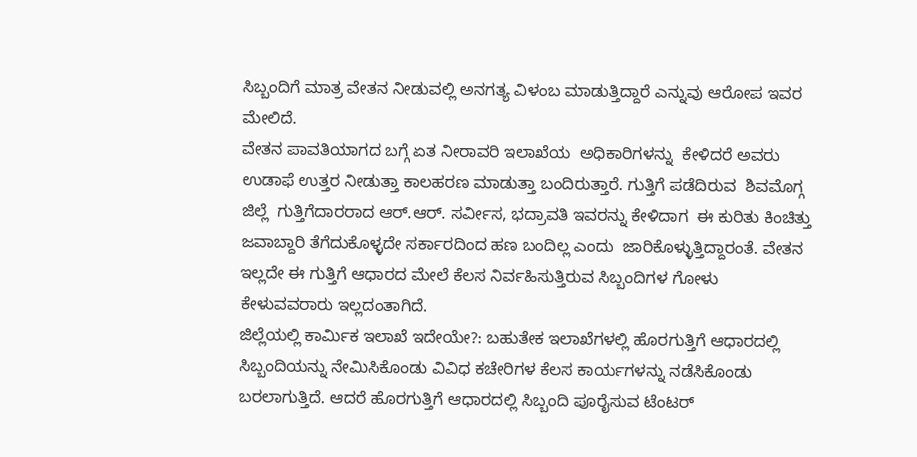ಸಿಬ್ಬಂದಿಗೆ ಮಾತ್ರ ವೇತನ ನೀಡುವಲ್ಲಿ ಅನಗತ್ಯ ವಿಳಂಬ ಮಾಡುತ್ತಿದ್ದಾರೆ ಎನ್ನುವು ಆರೋಪ ಇವರ ಮೇಲಿದೆ.
ವೇತನ ಪಾವತಿಯಾಗದ ಬಗ್ಗೆ ಏತ ನೀರಾವರಿ ಇಲಾಖೆಯ  ಅಧಿಕಾರಿಗಳನ್ನು  ಕೇಳಿದರೆ ಅವರು ಉಡಾಫೆ ಉತ್ತರ ನೀಡುತ್ತಾ ಕಾಲಹರಣ ಮಾಡುತ್ತಾ ಬಂದಿರುತ್ತಾರೆ. ಗುತ್ತಿಗೆ ಪಡೆದಿರುವ  ಶಿವಮೊಗ್ಗ ಜಿಲ್ಲೆ  ಗುತ್ತಿಗೆದಾರರಾದ ಆರ್.ಆರ್. ಸರ್ವೀಸ, ಭದ್ರಾವತಿ ಇವರನ್ನು ಕೇಳಿದಾಗ  ಈ ಕುರಿತು ಕಿಂಚಿತ್ತು ಜವಾಬ್ದಾರಿ ತೆಗೆದುಕೊಳ್ಳದೇ ಸರ್ಕಾರದಿಂದ ಹಣ ಬಂದಿಲ್ಲ ಎಂದು  ಜಾರಿಕೊಳ್ಳುತ್ತಿದ್ದಾರಂತೆ. ವೇತನ ಇಲ್ಲದೇ ಈ ಗುತ್ತಿಗೆ ಆಧಾರದ ಮೇಲೆ ಕೆಲಸ ನಿರ್ವಹಿಸುತ್ತಿರುವ ಸಿಬ್ಬಂದಿಗಳ ಗೋಳು ಕೇಳುವವರಾರು ಇಲ್ಲದಂತಾಗಿದೆ.
ಜಿಲ್ಲೆಯಲ್ಲಿ ಕಾರ್ಮಿಕ ಇಲಾಖೆ ಇದೇಯೇ?: ಬಹುತೇಕ ಇಲಾಖೆಗಳಲ್ಲಿ ಹೊರಗುತ್ತಿಗೆ ಆಧಾರದಲ್ಲಿ ಸಿಬ್ಬಂದಿಯನ್ನು ನೇಮಿಸಿಕೊಂಡು ವಿವಿಧ ಕಚೇರಿಗಳ ಕೆಲಸ ಕಾರ್ಯಗಳನ್ನು ನಡೆಸಿಕೊಂಡು ಬರಲಾಗುತ್ತಿದೆ. ಆದರೆ ಹೊರಗುತ್ತಿಗೆ ಆಧಾರದಲ್ಲಿ ಸಿಬ್ಬಂದಿ ಪೂರೈಸುವ ಟೆಂಟರ್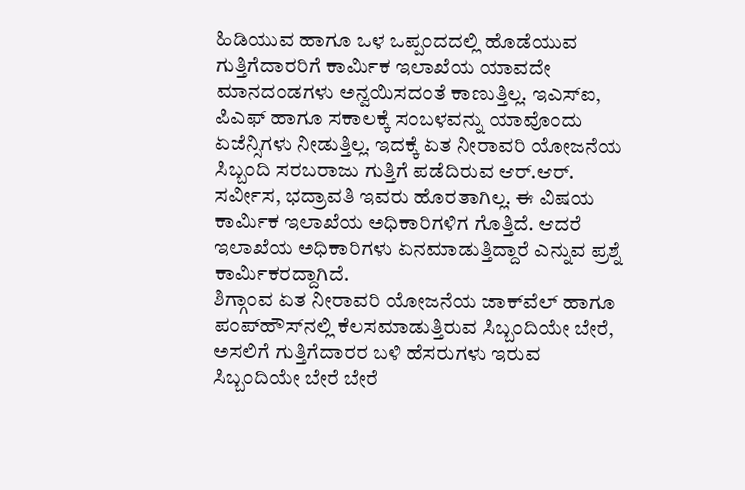ಹಿಡಿಯುವ ಹಾಗೂ ಒಳ ಒಪ್ಪಂದದಲ್ಲಿ ಹೊಡೆಯುವ ಗುತ್ತಿಗೆದಾರರಿಗೆ ಕಾರ್ಮಿಕ ಇಲಾಖೆಯ ಯಾವದೇ ಮಾನದಂಡಗಳು ಅನ್ವಯಿಸದಂತೆ ಕಾಣುತ್ತಿಲ್ಲ. ಇಎಸ್‌ಐ, ಪಿಎಫ್ ಹಾಗೂ ಸಕಾಲಕ್ಕೆ ಸಂಬಳವನ್ನು ಯಾವೊಂದು ಏಜೆನ್ಸಿಗಳು ನೀಡುತ್ತಿಲ್ಲ. ಇದಕ್ಕೆ ಏತ ನೀರಾವರಿ ಯೋಜನೆಯ ಸಿಬ್ಬಂದಿ ಸರಬರಾಜು ಗುತ್ತಿಗೆ ಪಡೆದಿರುವ ಆರ್.ಆರ್. ಸರ್ವೀಸ, ಭದ್ರಾವತಿ ಇವರು ಹೊರತಾಗಿಲ್ಲ. ಈ ವಿಷಯ ಕಾರ್ಮಿಕ ಇಲಾಖೆಯ ಅಧಿಕಾರಿಗಳಿಗ ಗೊತ್ತಿದೆ. ಆದರೆ ಇಲಾಖೆಯ ಅಧಿಕಾರಿಗಳು ಏನಮಾಡುತ್ತಿದ್ದಾರೆ ಎನ್ನುವ ಪ್ರಶ್ನೆ ಕಾರ್ಮಿಕರದ್ದಾಗಿದೆ.
ಶಿಗ್ಗಾಂವ ಏತ ನೀರಾವರಿ ಯೋಜನೆಯ ಜಾಕ್‌ವೆಲ್ ಹಾಗೂ ಪಂಪ್‌ಹೌಸ್‌ನಲ್ಲಿ ಕೆಲಸಮಾಡುತ್ತಿರುವ ಸಿಬ್ಬಂದಿಯೇ ಬೇರೆ, ಅಸಲಿಗೆ ಗುತ್ತಿಗೆದಾರರ ಬಳಿ ಹೆಸರುಗಳು ಇರುವ ಸಿಬ್ಬಂದಿಯೇ ಬೇರೆ ಬೇರೆ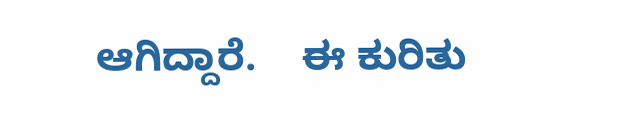ಆಗಿದ್ದಾರೆ.    ಈ ಕುರಿತು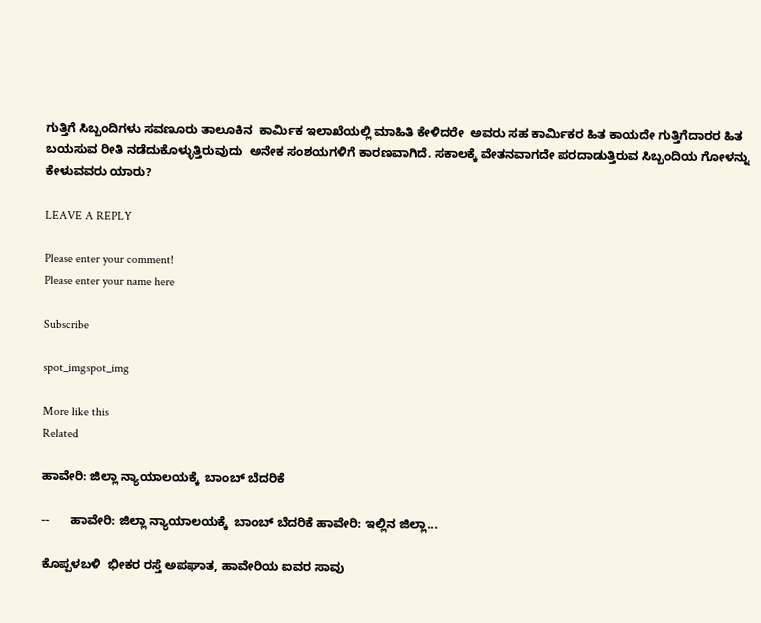ಗುತ್ತಿಗೆ ಸಿಬ್ಬಂದಿಗಳು ಸವಣೂರು ತಾಲೂಕಿನ  ಕಾರ್ಮಿಕ ಇಲಾಖೆಯಲ್ಲಿ ಮಾಹಿತಿ ಕೇಳಿದರೇ  ಅವರು ಸಹ ಕಾರ್ಮಿಕರ ಹಿತ ಕಾಯದೇ ಗುತ್ತಿಗೆದಾರರ ಹಿತ ಬಯಸುವ ರೀತಿ ನಡೆದುಕೊಳ್ಳುತ್ತಿರುವುದು  ಅನೇಕ ಸಂಶಯಗಳಿಗೆ ಕಾರಣವಾಗಿದೆ. ಸಕಾಲಕ್ಕೆ ವೇತನವಾಗದೇ ಪರದಾಡುತ್ತಿರುವ ಸಿಬ್ಬಂದಿಯ ಗೋಳನ್ನು ಕೇಳುವವರು ಯಾರು?

LEAVE A REPLY

Please enter your comment!
Please enter your name here

Subscribe

spot_imgspot_img

More like this
Related

ಹಾವೇರಿ: ಜಿಲ್ಲಾ ನ್ಯಾಯಾಲಯಕ್ಕೆ  ಬಾಂಬ್ ಬೆದರಿಕೆ

--      ಹಾವೇರಿ: ಜಿಲ್ಲಾ ನ್ಯಾಯಾಲಯಕ್ಕೆ  ಬಾಂಬ್ ಬೆದರಿಕೆ ಹಾವೇರಿ: ಇಲ್ಲಿನ ಜಿಲ್ಲಾ...

ಕೊಪ್ಪಳಬಳಿ  ಭೀಕರ ರಸ್ತೆ ಅಪಘಾತ, ಹಾವೇರಿಯ ಐವರ ಸಾವು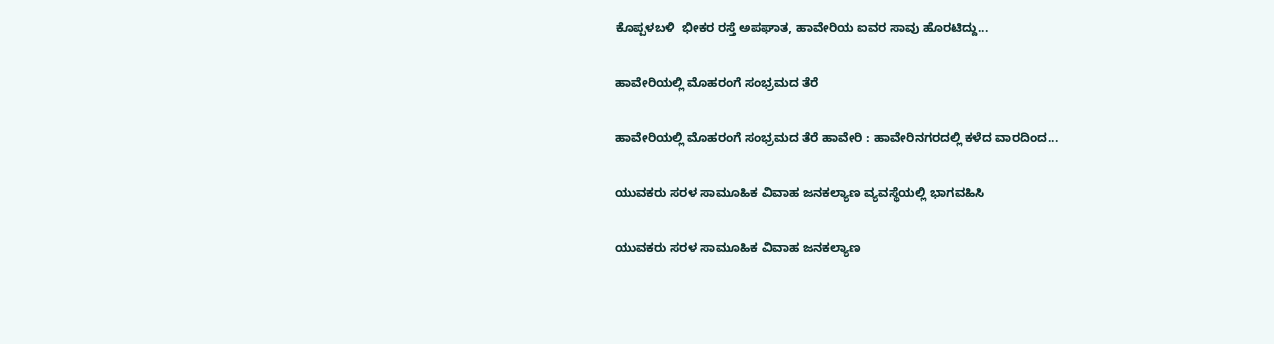ಕೊಪ್ಪಳಬಳಿ  ಭೀಕರ ರಸ್ತೆ ಅಪಘಾತ, ಹಾವೇರಿಯ ಐವರ ಸಾವು ಹೊರಟಿದ್ದು...

ಹಾವೇರಿಯಲ್ಲಿ ಮೊಹರಂಗೆ ಸಂಭ್ರಮದ ತೆರೆ

ಹಾವೇರಿಯಲ್ಲಿ ಮೊಹರಂಗೆ ಸಂಭ್ರಮದ ತೆರೆ ಹಾವೇರಿ : ಹಾವೇರಿನಗರದಲ್ಲಿ ಕಳೆದ ವಾರದಿಂದ...

ಯುವಕರು ಸರಳ ಸಾಮೂಹಿಕ ವಿವಾಹ ಜನಕಲ್ಯಾಣ ವ್ಯವಸ್ಥೆಯಲ್ಲಿ ಭಾಗವಹಿಸಿ

ಯುವಕರು ಸರಳ ಸಾಮೂಹಿಕ ವಿವಾಹ ಜನಕಲ್ಯಾಣ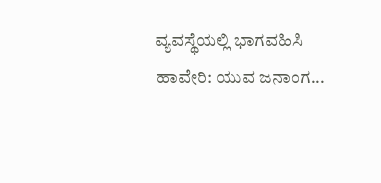ವ್ಯವಸ್ಥೆಯಲ್ಲಿ ಭಾಗವಹಿಸಿ ಹಾವೇರಿ: ಯುವ ಜನಾಂಗ...